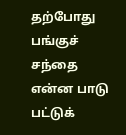தற்போது பங்குச் சந்தை என்ன பாடு பட்டுக்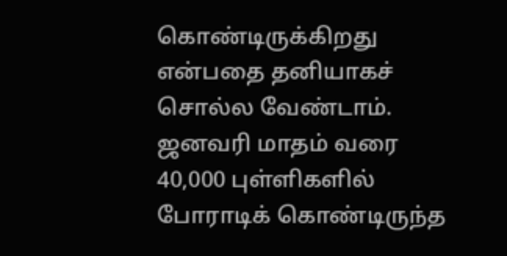கொண்டிருக்கிறது என்பதை தனியாகச் சொல்ல வேண்டாம். ஜனவரி மாதம் வரை 40,000 புள்ளிகளில் போராடிக் கொண்டிருந்த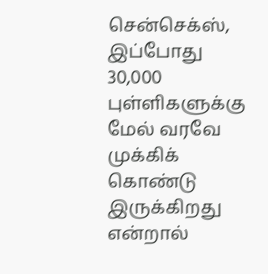சென்செக்ஸ், இப்போது 30,000 புள்ளிகளுக்கு மேல் வரவே முக்கிக் கொண்டு இருக்கிறது என்றால்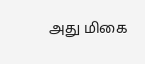அது மிகை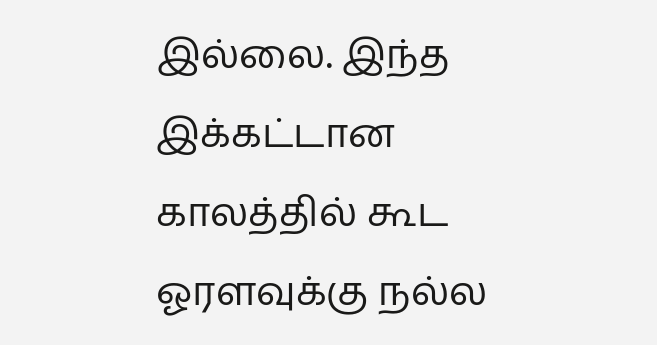இல்லை. இந்த இக்கட்டான காலத்தில் கூட ஓரளவுக்கு நல்ல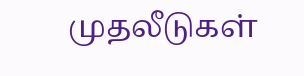முதலீடுகள்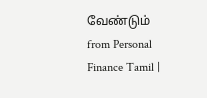வேண்டும்
from Personal Finance Tamil |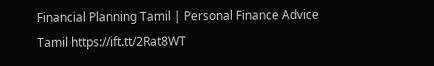Financial Planning Tamil | Personal Finance Advice Tamil https://ift.tt/2Rat8WT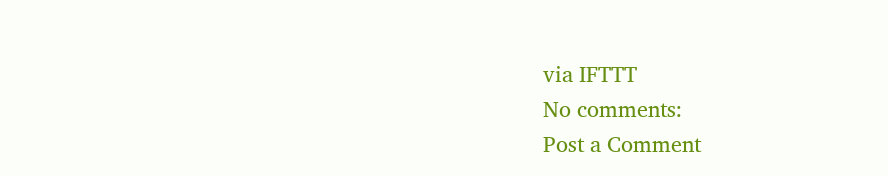via IFTTT
No comments:
Post a Comment